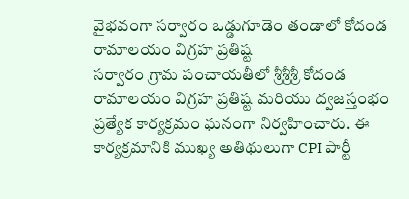వైభవంగా సర్వారం ఒడ్డుగూడెం తండాలో కోదండ రామాలయం విగ్రహ ప్రతిష్ట
సర్వారం గ్రామ పంచాయతీలో శ్రీశ్రీశ్రీ కోదండ రామాలయం విగ్రహ ప్రతిష్ట మరియు ద్వజస్తంభం ప్రత్యేక కార్యక్రమం ఘనంగా నిర్వహించారు. ఈ కార్యక్రమానికి ముఖ్య అతిథులుగా CPI పార్టీ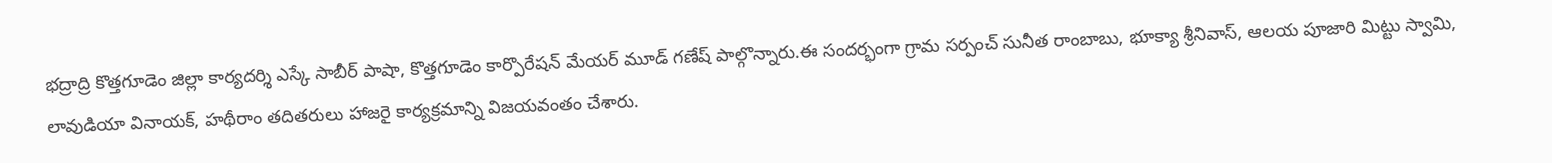భద్రాద్రి కొత్తగూడెం జిల్లా కార్యదర్శి ఎస్కే సాబీర్ పాషా, కొత్తగూడెం కార్పొరేషన్ మేయర్ మూడ్ గణేష్ పాల్గొన్నారు.ఈ సందర్భంగా గ్రామ సర్పంచ్ సునీత రాంబాబు, భూక్యా శ్రీనివాస్, ఆలయ పూజారి మిట్టు స్వామి, లావుడియా వినాయక్, హథీరాం తదితరులు హాజరై కార్యక్రమాన్ని విజయవంతం చేశారు.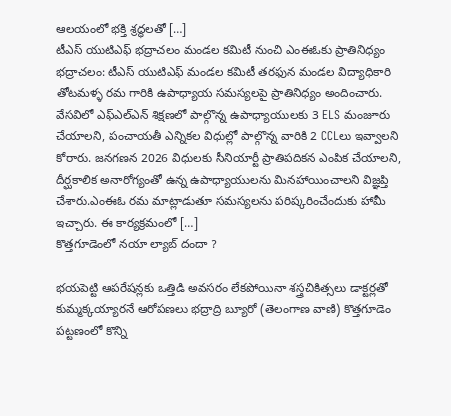ఆలయంలో భక్తి శ్రద్ధలతో […]
టీఎస్ యుటిఎఫ్ భద్రాచలం మండల కమిటీ నుంచి ఎంఈఓకు ప్రాతినిధ్యం
భద్రాచలం: టీఎస్ యుటిఎఫ్ మండల కమిటీ తరఫున మండల విద్యాధికారి తోటమళ్ళ రమ గారికి ఉపాధ్యాయ సమస్యలపై ప్రాతినిధ్యం అందించారు. వేసవిలో ఎఫ్ఎల్ఎన్ శిక్షణలో పాల్గొన్న ఉపాధ్యాయులకు 3 ELS మంజూరు చేయాలని, పంచాయతీ ఎన్నికల విధుల్లో పాల్గొన్న వారికి 2 CCLలు ఇవ్వాలని కోరారు. జనగణన 2026 విధులకు సీనియార్టీ ప్రాతిపదికన ఎంపిక చేయాలని, దీర్ఘకాలిక అనారోగ్యంతో ఉన్న ఉపాధ్యాయులను మినహాయించాలని విజ్ఞప్తి చేశారు.ఎంఈఓ రమ మాట్లాడుతూ సమస్యలను పరిష్కరించేందుకు హామీ ఇచ్చారు. ఈ కార్యక్రమంలో […]
కొత్తగూడెంలో నయా ల్యాబ్ దందా ?

భయపెట్టి ఆపరేషన్లకు ఒత్తిడి అవసరం లేకపోయినా శస్త్రచికిత్సలు డాక్టర్లతో కుమ్మక్కయ్యారనే ఆరోపణలు భద్రాద్రి బ్యూరో (తెలంగాణ వాణి) కొత్తగూడెం పట్టణంలో కొన్ని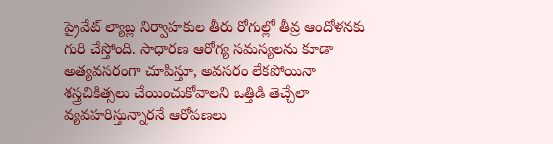ప్రైవేట్ ల్యాబ్ల నిర్వాహకుల తీరు రోగుల్లో తీవ్ర ఆందోళనకు గురి చేస్తోంది. సాధారణ ఆరోగ్య సమస్యలను కూడా అత్యవసరంగా చూపిస్తూ, అవసరం లేకపోయినా శస్త్రచికిత్సలు చేయించుకోవాలని ఒత్తిడి తెచ్చేలా వ్యవహరిస్తున్నారనే ఆరోపణలు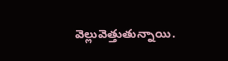వెల్లువెత్తుతున్నాయి.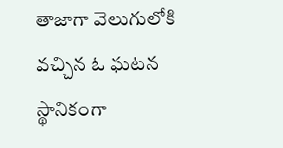తాజాగా వెలుగులోకి వచ్చిన ఓ ఘటన స్థానికంగా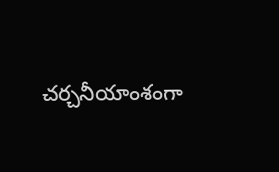చర్చనీయాంశంగా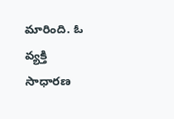మారింది. ఓ వ్యక్తి సాధారణ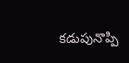కడుపునొప్పి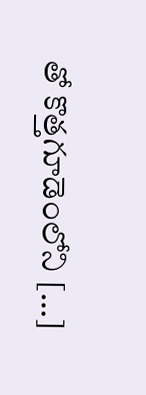తో కొత్తగూడెంలోని […]